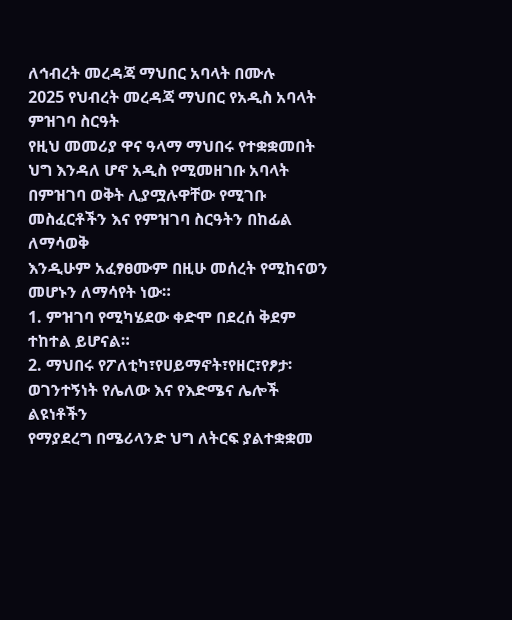ለኅብረት መረዳጃ ማህበር አባላት በሙሉ
2025 የህብረት መረዳጃ ማህበር የአዲስ አባላት ምዝገባ ስርዓት
የዚህ መመሪያ ዋና ዓላማ ማህበሩ የተቋቋመበት ህግ እንዳለ ሆኖ አዲስ የሚመዘገቡ አባላት
በምዝገባ ወቅት ሊያሟሉዋቸው የሚገቡ መስፈርቶችን እና የምዝገባ ስርዓትን በከፊል ለማሳወቅ
እንዲሁም አፈፃፀሙም በዚሁ መሰረት የሚከናወን መሆኑን ለማሳየት ነው።
1. ምዝገባ የሚካሄደው ቀድሞ በደረሰ ቅደም ተከተል ይሆናል።
2. ማህበሩ የፖለቲካ፣የሀይማኖት፣የዘር፣የፆታ፡ወገንተኝነት የሌለው እና የእድሜና ሌሎች ልዩነቶችን
የማያደረግ በሜሪላንድ ህግ ለትርፍ ያልተቋቋመ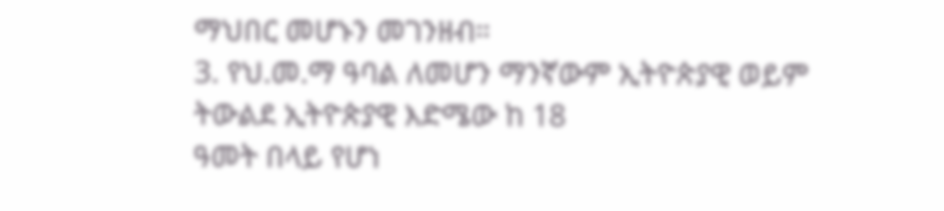ማህበር መሆኑን መገንዘብ።
3. የህ.መ.ማ ዓባል ለመሆን ማንኛውም ኢትዮጵያዊ ወይም ትውልደ ኢትዮጵያዊ እድሜው ከ 18
ዓመት በላይ የሆነ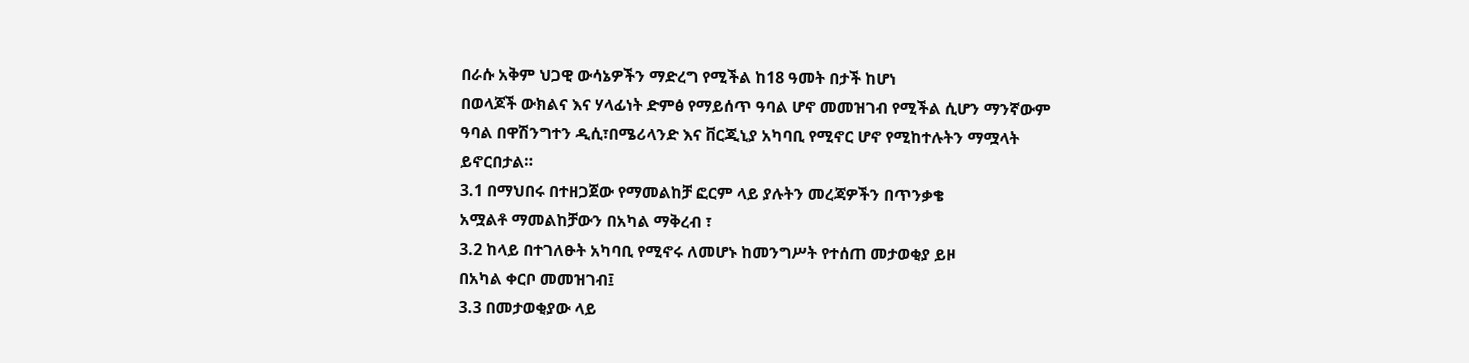በራሱ አቅም ህጋዊ ውሳኔዎችን ማድረግ የሚችል ከ18 ዓመት በታች ከሆነ
በወላጆች ውክልና እና ሃላፊነት ድምፅ የማይሰጥ ዓባል ሆኖ መመዝገብ የሚችል ሲሆን ማንኛውም
ዓባል በዋሽንግተን ዲሲ፣በሜሪላንድ እና ቨርጂኒያ አካባቢ የሚኖር ሆኖ የሚከተሉትን ማሟላት
ይኖርበታል።
3.1 በማህበሩ በተዘጋጀው የማመልከቻ ፎርም ላይ ያሉትን መረጃዎችን በጥንቃቄ
አሟልቶ ማመልከቻውን በአካል ማቅረብ ፣
3.2 ከላይ በተገለፁት አካባቢ የሚኖሩ ለመሆኑ ከመንግሥት የተሰጠ መታወቂያ ይዞ
በአካል ቀርቦ መመዝገብ፤
3.3 በመታወቂያው ላይ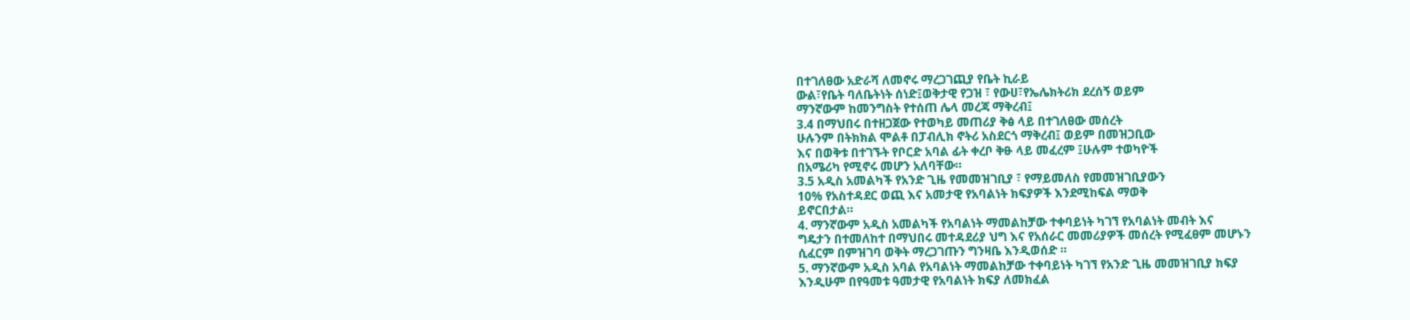በተገለፀው አድራሻ ለመኖሩ ማረጋገጪያ የቤት ኪራይ
ውል፣የቤት ባለቤትነት ሰነድ፤ወቅታዊ የጋዝ ፣ የውሀ፣የኤሌክትሪክ ደረሰኝ ወይም
ማንኛውም ከመንግስት የተሰጠ ሌላ መረጃ ማቅረብ፤
3.4 በማህበሩ በተዘጋጀው የተወካይ መጠሪያ ቅፅ ላይ በተገለፀው መሰረት
ሁሉንም በትክክል ሞልቶ በፓብሊክ ኖትሪ አስደርጎ ማቅረብ፤ ወይም በመዝጋቢው
እና በወቅቱ በተገኙት የቦርድ አባል ፊት ቀረቦ ቅፁ ላይ መፈረም ፤ሁሉም ተወካዮች
በአሜሪካ የሚኖሩ መሆን አለባቸው።
3.5 አዲስ አመልካች የአንድ ጊዜ የመመዝገቢያ ፣ የማይመለስ የመመዝገቢያውን
10% የአስተዳደር ወጪ እና አመታዊ የአባልነት ክፍያዎች እንደሚከፍል ማወቅ
ይኖርበታል።
4. ማንኛውም አዲስ አመልካች የአባልነት ማመልከቻው ተቀባይነት ካገኘ የአባልነት መብት እና
ግዴታን በተመለከተ በማህበሩ መተዳደሪያ ህግ እና የአሰራር መመሪያዎች መሰረት የሚፈፀም መሆኑን
ሲፈርም በምዝገባ ወቅት ማረጋገጡን ግንዛቤ እንዲወሰድ ።
5. ማንኛውም አዲስ አባል የአባልነት ማመልከቻው ተቀባይነት ካገኘ የአንድ ጊዜ መመዝገቢያ ክፍያ
እንዲሁም በየዓመቱ ዓመታዊ የአባልነት ክፍያ ለመክፈል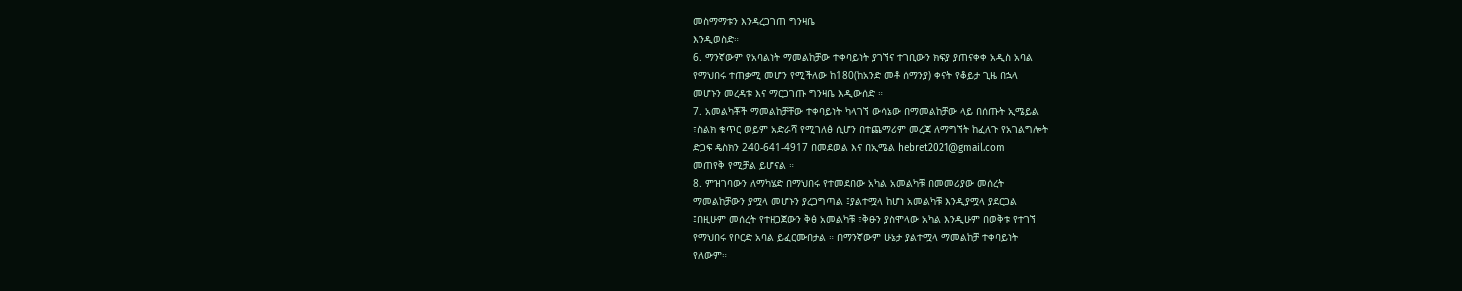መስማማቱን እንዳረጋገጠ ግንዛቤ
እንዲወስድ።
6. ማንኛውም የአባልነት ማመልከቻው ተቀባይነት ያገኘና ተገቢውን ክፍያ ያጠናቀቀ አዲስ አባል
የማህበሩ ተጠቃሚ መሆን የሚችለው ከ180(ከአንድ መቶ ሰማንያ) ቀናት የቆይታ ጊዜ በኋላ
መሆኑን መረዳቱ እና ማርጋገጡ ግንዛቤ እዲውሰድ ።
7. አመልካቾች ማመልከቻቸው ተቀባይነት ካላገኘ ውሳኔው በማመልከቻው ላይ በሰጡት ኢሜይል
፣ስልክ ቁጥር ወይም አድራሻ የሚገለፅ ሲሆን በተጨማሪም መረጃ ለማግኘት ከፈለጉ የአገልግሎት
ድጋፍ ዴስክን 240-641-4917 በመደወል እና በኢሜል hebret2021@gmail.com
መጠየቅ የሚቻል ይሆናል ።
8. ምዝገባውን ለማካሄድ በማህበሩ የተመደበው አካል አመልካቹ በመመሪያው መሰረት
ማመልከቻውን ያሟላ መሆኑን ያረጋግጣል ፤ያልተሟላ ከሆነ አመልካቹ እንዲያሟላ ያደርጋል
፤በዚሁም መሰረት የተዘጋጀውን ቅፅ አመልካቹ ፣ቅፁን ያስሞላው አካል እንዲሁም በወቅቱ የተገኘ
የማህበሩ የቦርድ አባል ይፈርሙበታል ። በማንኛውም ሁኔታ ያልተሟላ ማመልከቻ ተቀባይነት
የለውም።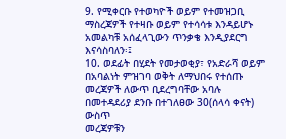9. የሚቀርቡ የተወካዮች ወይም የተመዝጋቢ ማስረጃዎች የተዛቡ ወይም የተሳሳቱ እንዳይሆኑ
አመልካቹ አሰፈላጊውን ጥንቃቄ እንዲያደርግ እናሳስባለን፡፤
10. ወደፊት በሂደት የመታወቂያ፣ የአድራሻ ወይም በአባልነት ምዝገባ ወቅት ለማህበሩ የተሰጡ
መረጃዎች ለውጥ ቢደረግባቸው አባሉ በመተዳደሪያ ደንቡ በተገለፀው 30(ሰላሳ ቀናት) ውስጥ
መረጃዎቹን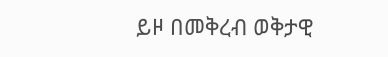ይዞ በመቅረብ ወቅታዊ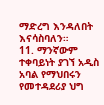ማድረግ እንዳለበት እናሳስባለን።
11. ማንኛውም ተቀባይነት ያገኘ አዲስ አባል የማህበሩን የመተዳደሪያ ህግ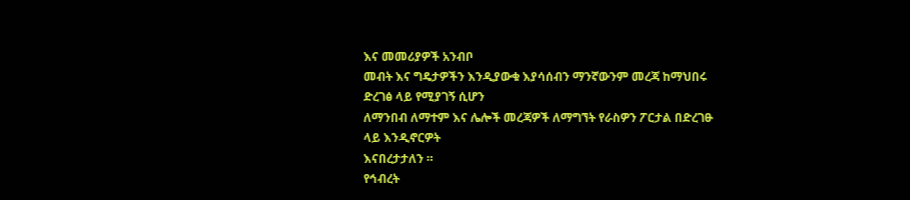እና መመሪያዎች አንብቦ
መብት እና ግዴታዎችን እንዲያውቁ እያሳሰብን ማንኛውንም መረጃ ከማህበሩ ድረገፅ ላይ የሚያገኝ ሲሆን
ለማንበብ ለማተም እና ሌሎች መረጃዎች ለማግኘት የራስዎን ፖርታል በድረገፁ ላይ እንዲኖርዎት
እናበረታታለን ።
የኅብረት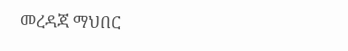መረዳጃ ማህበር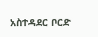አስተዳደር ቦርድ